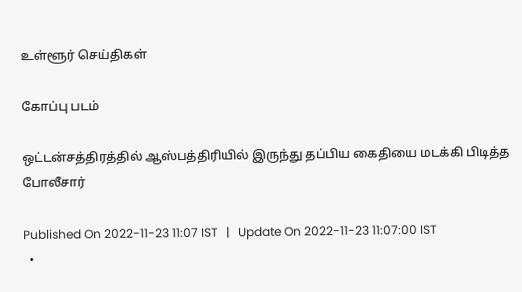உள்ளூர் செய்திகள்

கோப்பு படம்

ஒட்டன்சத்திரத்தில் ஆஸ்பத்திரியில் இருந்து தப்பிய கைதியை மடக்கி பிடித்த போலீசார்

Published On 2022-11-23 11:07 IST   |   Update On 2022-11-23 11:07:00 IST
  •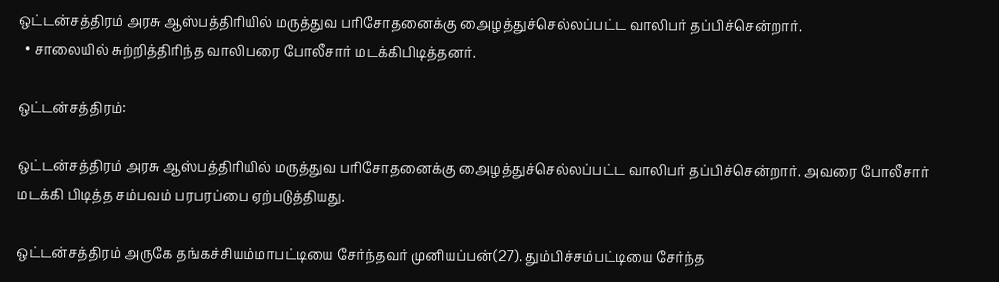ஒட்டன்சத்திரம் அரசு ஆஸ்பத்திரியில் மருத்துவ பரிசோதனைக்கு அைழத்துச்செல்லப்பட்ட வாலிபர் தப்பிச்சென்றார்.
  • சாலையில் சுற்றித்திரிந்த வாலிபரை போலீசார் மடக்கிபிடித்தனர்.

ஒட்டன்சத்திரம்:

ஒட்டன்சத்திரம் அரசு ஆஸ்பத்திரியில் மருத்துவ பரிசோதனைக்கு அைழத்துச்செல்லப்பட்ட வாலிபர் தப்பிச்சென்றார். அவரை போலீசார் மடக்கி பிடித்த சம்பவம் பரபரப்பை ஏற்படுத்தியது.

ஒட்டன்சத்திரம் அருகே தங்கச்சியம்மாபட்டியை சேர்ந்தவர் முனியப்பன்(27). தும்பிச்சம்பட்டியை சேர்ந்த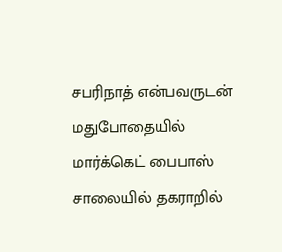சபரிநாத் என்பவருடன் மதுபோதையில் மார்க்கெட் பைபாஸ் சாலையில் தகராறில்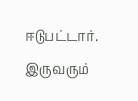ஈடுபட்டார். இருவரும்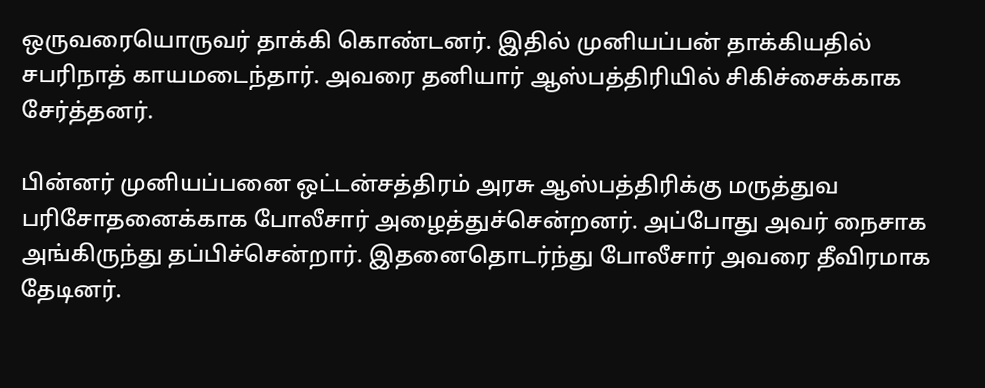ஒருவரையொருவர் தாக்கி கொண்டனர். இதில் முனியப்பன் தாக்கியதில் சபரிநாத் காயமடைந்தார். அவரை தனியார் ஆஸ்பத்திரியில் சிகிச்சைக்காக சேர்த்தனர்.

பின்னர் முனியப்பனை ஒட்டன்சத்திரம் அரசு ஆஸ்பத்திரிக்கு மருத்துவ பரிசோதனைக்காக போலீசார் அழைத்துச்சென்றனர். அப்போது அவர் நைசாக அங்கிருந்து தப்பிச்சென்றார். இதனைதொடர்ந்து போலீசார் அவரை தீவிரமாக தேடினர்.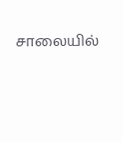சாலையில்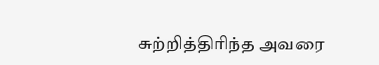சுற்றித்திரிந்த அவரை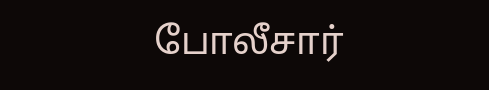போலீசார்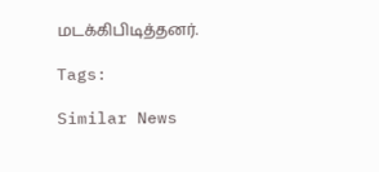மடக்கிபிடித்தனர்.

Tags:

Similar News